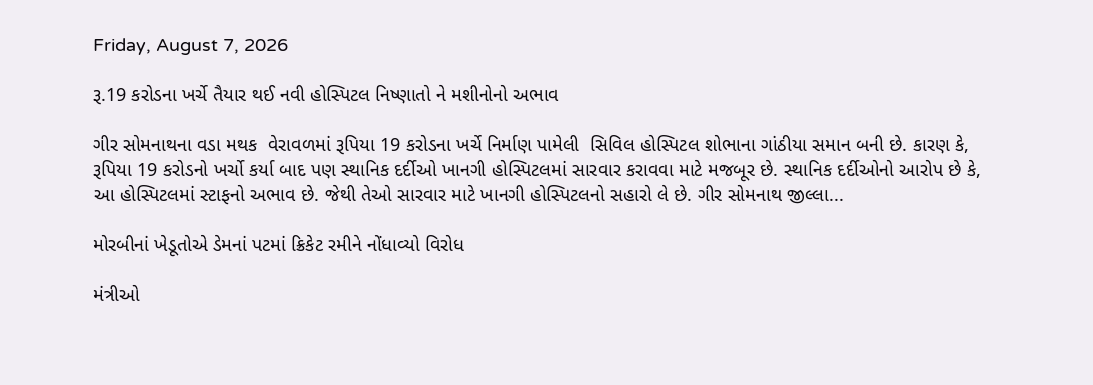Friday, August 7, 2026

રૂ.19 કરોડના ખર્ચે તૈયાર થઈ નવી હોસ્પિટલ નિષ્ણાતો ને મશીનોનો અભાવ

ગીર સોમનાથના વડા મથક  વેરાવળમાં રૂપિયા 19 કરોડના ખર્ચે નિર્માણ પામેલી  સિવિલ હોસ્પિટલ શોભાના ગાંઠીયા સમાન બની છે. કારણ કે, રૂપિયા 19 કરોડનો ખર્ચો કર્યા બાદ પણ સ્થાનિક દર્દીઓ ખાનગી હોસ્પિટલમાં સારવાર કરાવવા માટે મજબૂર છે. સ્થાનિક દર્દીઓનો આરોપ છે કે, આ હોસ્પિટલમાં સ્ટાફનો અભાવ છે. જેથી તેઓ સારવાર માટે ખાનગી હોસ્પિટલનો સહારો લે છે. ગીર સોમનાથ જીલ્લા...

મોરબીનાં ખેડૂતોએ ડેમનાં પટમાં ક્રિકેટ રમીને નોંધાવ્યો વિરોધ

મંત્રીઓ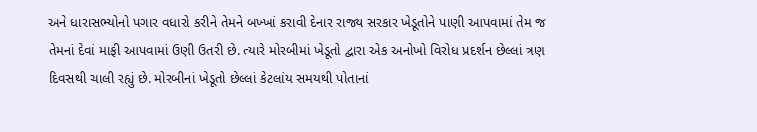અને ધારાસભ્યોનો પગાર વધારો કરીને તેમને બખ્ખાં કરાવી દેનાર રાજ્ય સરકાર ખેડૂતોને પાણી આપવામાં તેમ જ તેમનાં દેવાં માફી આપવામાં ઉણી ઉતરી છે. ત્યારે મોરબીમાં ખેડૂતો દ્વારા એક અનોખો વિરોધ પ્રદર્શન છેલ્લાં ત્રણ દિવસથી ચાલી રહ્યું છે. મોરબીનાં ખેડૂતો છેલ્લાં કેટલાંય સમયથી પોતાનાં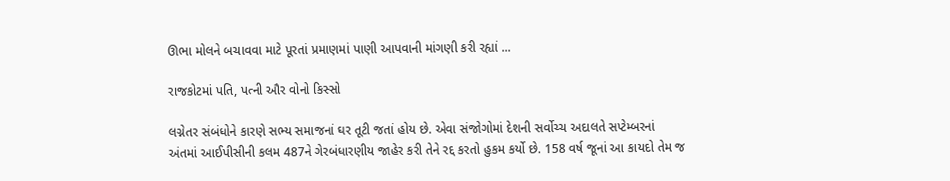ઊભા મોલને બચાવવા માટે પૂરતાં પ્રમાણમાં પાણી આપવાની માંગણી કરી રહ્યાં ...

રાજકોટમાં પતિ, પત્ની ઔર વોનો કિસ્સો

લગ્નેતર સંબંધોને કારણે સભ્ય સમાજનાં ઘર તૂટી જતાં હોય છે. એવા સંજોગોમાં દેશની સર્વોચ્ચ અદાલતે સપ્ટેમ્બરનાં અંતમાં આઈપીસીની કલમ 487ને ગેરબંધારણીય જાહેર કરી તેને રદ્દ કરતો હુકમ કર્યો છે. 158 વર્ષ જૂનાં આ કાયદો તેમ જ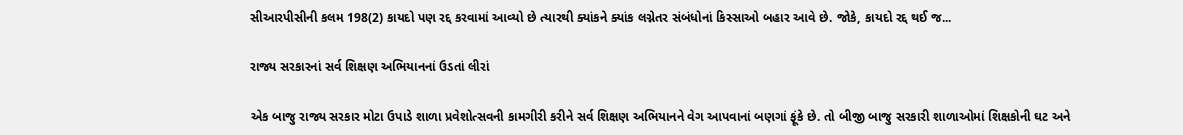સીઆરપીસીની કલમ 198(2) કાયદો પણ રદ્દ કરવામાં આવ્યો છે ત્યારથી ક્યાંકને ક્યાંક લગ્નેતર સંબંધોનાં કિસ્સાઓ બહાર આવે છે. જોકે, કાયદો રદ્દ થઈ જ...

રાજ્ય સરકારનાં સર્વ શિક્ષણ અભિયાનનાં ઉડતાં લીરાં

એક બાજુ રાજ્ય સરકાર મોટા ઉપાડે શાળા પ્રવેશોત્સવની કામગીરી કરીને સર્વ શિક્ષણ અભિયાનને વેગ આપવાનાં બણગાં ફૂંકે છે. તો બીજી બાજુ સરકારી શાળાઓમાં શિક્ષકોની ઘટ અને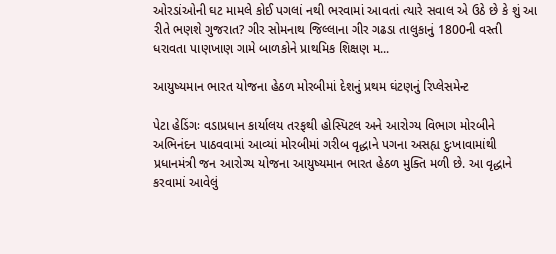ઓરડાંઓની ઘટ મામલે કોઈ પગલાં નથી ભરવામાં આવતાં ત્યારે સવાલ એ ઉઠે છે કે શું આ રીતે ભણશે ગુજરાત? ગીર સોમનાથ જિલ્લાના ગીર ગઢડા તાલુકાનું 1800ની વસ્તી ધરાવતા પાણખાણ ગામે બાળકોને પ્રાથમિક શિક્ષણ મ...

આયુષ્યમાન ભારત યોજના હેઠળ મોરબીમાં દેશનું પ્રથમ ઘંટણનું રિપ્લેસમેન્ટ

પેટા હેડિંગઃ વડાપ્રધાન કાર્યાલય તરફથી હોસ્પિટલ અને આરોગ્ય વિભાગ મોરબીને અભિનંદન પાઠવવામાં આવ્યાં મોરબીમાં ગરીબ વૃદ્ધાને પગના અસહ્ય દુઃખાવામાંથી પ્રધાનમંત્રી જન આરોગ્ય યોજના આયુષ્યમાન ભારત હેઠળ મુક્તિ મળી છે. આ વૃદ્ધાને કરવામાં આવેલું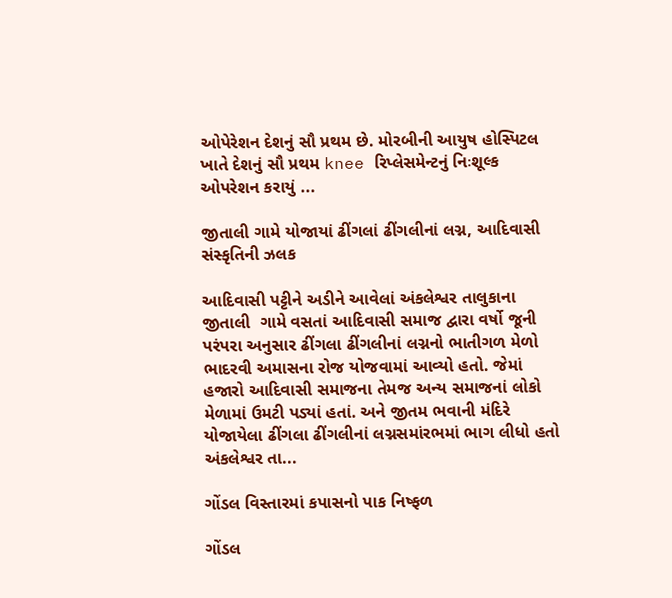ઓપેરેશન દેશનું સૌ પ્રથમ છે. મોરબીની આયુષ હોસ્પિટલ ખાતે દેશનું સૌ પ્રથમ knee રિપ્લેસમેન્ટનું નિઃશૂલ્ક ઓપરેશન કરાયું ...

જીતાલી ગામે યોજાયાં ઢીંગલાં ઢીંગલીનાં લગ્ન, આદિવાસી સંસ્કૃતિની ઝલક

આદિવાસી પટ્ટીને અડીને આવેલાં અંકલેશ્વર તાલુકાના જીતાલી  ગામે વસતાં આદિવાસી સમાજ દ્વારા વર્ષો જૂની પરંપરા અનુસાર ઢીંગલા ઢીંગલીનાં લગ્નનો ભાતીગળ મેળો ભાદરવી અમાસના રોજ યોજવામાં આવ્યો હતો. જેમાં હજારો આદિવાસી સમાજના તેમજ અન્ય સમાજનાં લોકો મેળામાં ઉમટી પડ્યાં હતાં. અને જીતમ ભવાની મંદિરે યોજાયેલા ઢીંગલા ઢીંગલીનાં લગ્નસમાંરભમાં ભાગ લીધો હતો અંકલેશ્વર તા...

ગોંડલ વિસ્તારમાં કપાસનો પાક નિષ્ફળ

ગોંડલ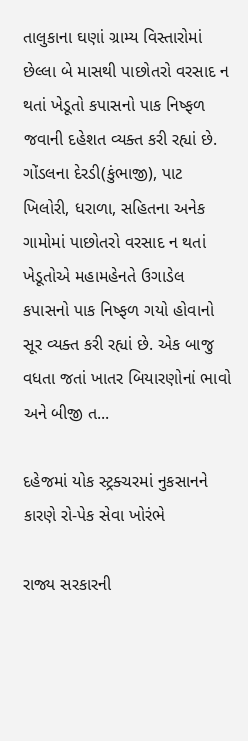તાલુકાના ઘણાં ગ્રામ્ય વિસ્તારોમાં છેલ્લા બે માસથી પાછોતરો વરસાદ ન થતાં ખેડૂતો કપાસનો પાક નિષ્ફળ જવાની દહેશત વ્યક્ત કરી રહ્યાં છે. ગોંડલના દેરડી(કુંભાજી), પાટ ખિલોરી, ધરાળા, સહિતના અનેક ગામોમાં પાછોતરો વરસાદ ન થતાં ખેડૂતોએ મહામહેનતે ઉગાડેલ કપાસનો પાક નિષ્ફળ ગયો હોવાનો સૂર વ્યક્ત કરી રહ્યાં છે. એક બાજુ વધતા જતાં ખાતર બિયારણોનાં ભાવો અને બીજી ત...

દહેજમાં યોક સ્ટ્રક્ચરમાં નુકસાનને કારણે રો-પેક સેવા ખોરંભે

રાજ્ય સરકારની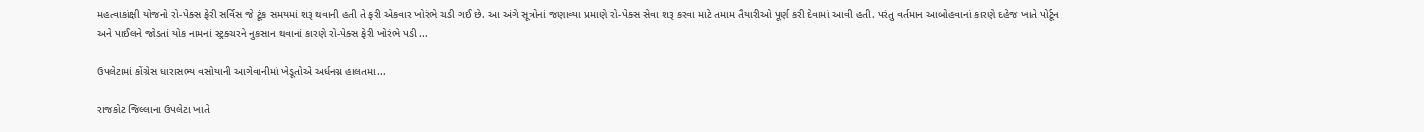મહત્વાકાંક્ષી યોજનો રો-પેક્સ ફેરી સર્વિસ જે ટૂંક સમયમાં શરૂ થવાની હતી તે ફરી એકવાર ખોરંભે ચડી ગઈ છે. આ અંગે સૂત્રોનાં જણાવ્યા પ્રમાણે રો-પેક્સ સેવા શરૂ કરવા માટે તમામ તૈયારીઓ પૂર્ણ કરી દેવામાં આવી હતી. પરંતુ વર્તમાન આબોહવાનાં કારણે દહેજ ખાતે પોર્ટૂન અને પાઈલને જોડતાં યોક નામનાં સ્ટ્રક્ચરને નુકસાન થવાનાં કારણે રો-પેક્સ ફેરી ખોરંભે પડી ...

ઉપલેટામાં કોંગ્રેસ ધારાસભ્ય વસોયાની આગેવાનીમાં ખેડૂતોએ અર્ધનગ્ન હાલતમા...

રાજકોટ જિલ્લાના ઉપલેટા ખાતે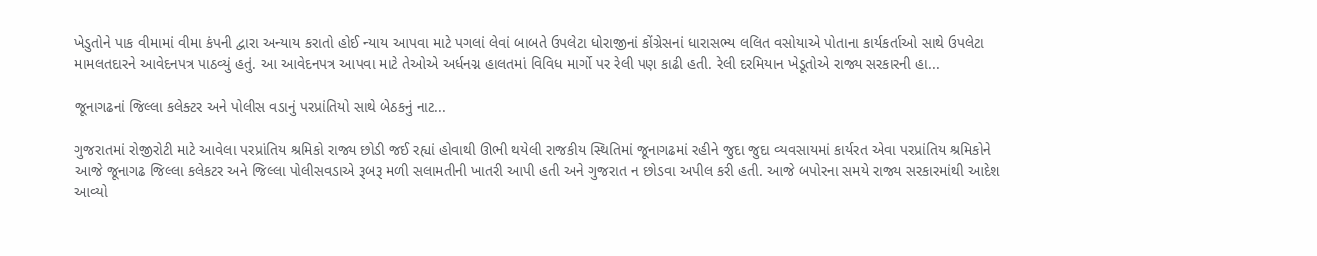ખેડુતોને પાક વીમામાં વીમા કંપની દ્વારા અન્યાય કરાતો હોઈ ન્યાય આપવા માટે પગલાં લેવાં બાબતે ઉપલેટા ધોરાજીનાં કોંગ્રેસનાં ધારાસભ્ય લલિત વસોયાએ પોતાના કાર્યકર્તાઓ સાથે ઉપલેટા મામલતદારને આવેદનપત્ર પાઠવ્યું હતું. આ આવેદનપત્ર આપવા માટે તેઓએ અર્ધનગ્ન હાલતમાં વિવિધ માર્ગો પર રેલી પણ કાઢી હતી. રેલી દરમિયાન ખેડૂતોએ રાજ્ય સરકારની હા...

જૂનાગઢનાં જિલ્લા કલેક્ટર અને પોલીસ વડાનું પરપ્રાંતિયો સાથે બેઠકનું નાટ...

ગુજરાતમાં રોજીરોટી માટે આવેલા પરપ્રાંતિય શ્રમિકો રાજ્ય છોડી જઈ રહ્યાં હોવાથી ઊભી થયેલી રાજકીય સ્થિતિમાં જૂનાગઢમાં રહીને જુદા જુદા વ્યવસાયમાં કાર્યરત એવા પરપ્રાંતિય શ્રમિકોને આજે જૂનાગઢ જિલ્લા કલેકટર અને જિલ્લા પોલીસવડાએ રૂબરૂ મળી સલામતીની ખાતરી આપી હતી અને ગુજરાત ન છોડવા અપીલ કરી હતી. આજે બપોરના સમયે રાજ્ય સરકારમાંથી આદેશ આવ્યો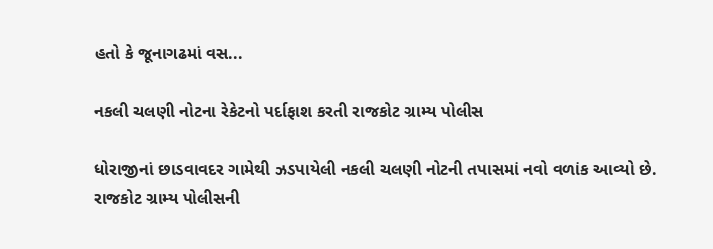હતો કે જૂનાગઢમાં વસ...

નકલી ચલણી નોટના રેકેટનો પર્દાફાશ કરતી રાજકોટ ગ્રામ્ય પોલીસ

ધોરાજીનાં છાડવાવદર ગામેથી ઝડપાયેલી નકલી ચલણી નોટની તપાસમાં નવો વળાંક આવ્યો છે. રાજકોટ ગ્રામ્ય પોલીસની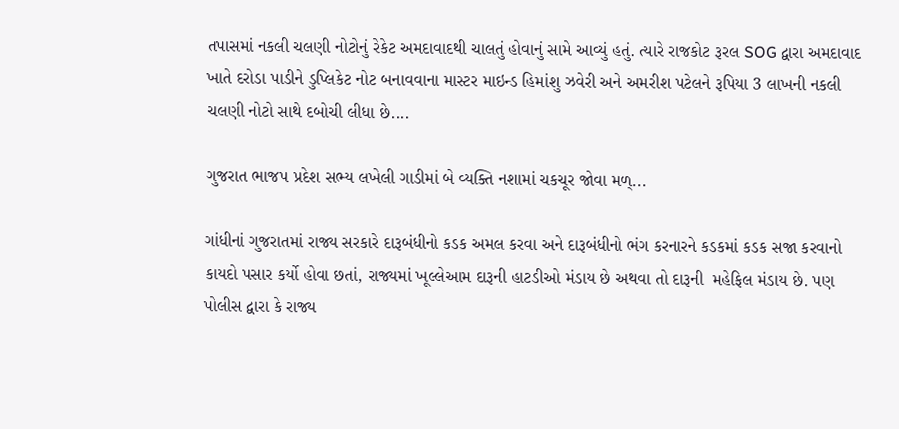તપાસમાં નકલી ચલણી નોટોનું રેકેટ અમદાવાદથી ચાલતું હોવાનું સામે આવ્યું હતું. ત્યારે રાજકોટ રૂરલ SOG દ્વારા અમદાવાદ ખાતે દરોડા પાડીને ડુપ્લિકેટ નોટ બનાવવાના માસ્ટર માઇન્ડ હિમાંશુ ઝવેરી અને અમરીશ પટેલને રૂપિયા 3 લાખની નકલી ચલણી નોટો સાથે દબોચી લીધા છે....

ગુજરાત ભાજપ પ્રદેશ સભ્ય લખેલી ગાડીમાં બે વ્યક્તિ નશામાં ચકચૂર જોવા મળ્...

ગાંધીનાં ગુજરાતમાં રાજ્ય સરકારે દારૂબંધીનો કડક અમલ કરવા અને દારૂબંધીનો ભંગ કરનારને કડકમાં કડક સજા કરવાનો કાયદો પસાર કર્યો હોવા છતાં, રાજ્યમાં ખૂલ્લેઆમ દારૂની હાટડીઓ મંડાય છે અથવા તો દારૂની  મહેફિલ મંડાય છે. પણ પોલીસ દ્વારા કે રાજ્ય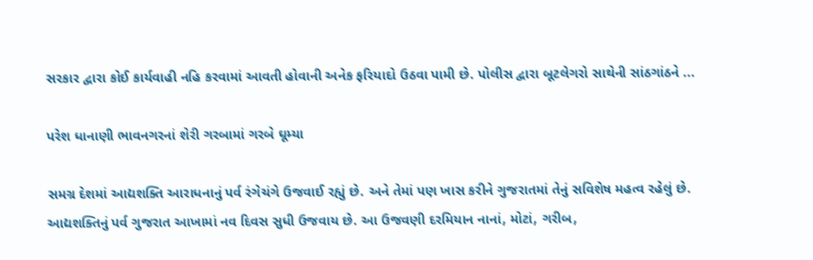સરકાર દ્વારા કોઈ કાર્યવાહી નહિ કરવામાં આવતી હોવાની અનેક ફરિયાદો ઉઠવા પામી છે. પોલીસ દ્વારા બૂટલેગરો સાથેની સાંઠગાંઠને ...

પરેશ ધાનાણી ભાવનગરનાં શેરી ગરબામાં ગરબે ઘૂમ્યા

સમગ્ર દેશમાં આદ્યશક્તિ આરાધનાનું પર્વ રંગેચંગે ઉજવાઈ રહ્યું છે. અને તેમાં પણ ખાસ કરીને ગુજરાતમાં તેનું સવિશેષ મહત્વ રહેલું છે. આદ્યશક્તિનું પર્વ ગુજરાત આખામાં નવ દિવસ સુધી ઉજવાય છે. આ ઉજવણી દરમિયાન નાનાં, મોટાં, ગરીબ,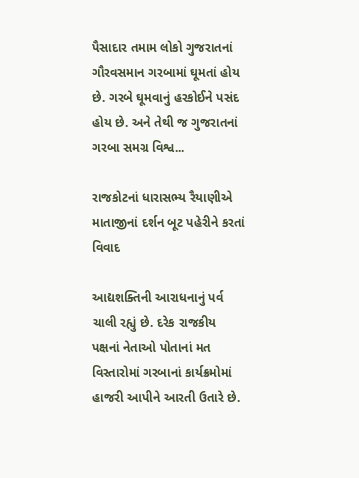પૈસાદાર તમામ લોકો ગુજરાતનાં ગૌરવસમાન ગરબામાં ઘૂમતાં હોય છે. ગરબે ઘૂમવાનું હરકોઈને પસંદ હોય છે. અને તેથી જ ગુજરાતનાં ગરબા સમગ્ર વિશ્વ...

રાજકોટનાં ધારાસભ્ય રૈયાણીએ માતાજીનાં દર્શન બૂટ પહેરીને કરતાં વિવાદ

આદ્યશક્તિની આરાધનાનું પર્વ ચાલી રહ્યું છે. દરેક રાજકીય પક્ષનાં નેતાઓ પોતાનાં મત વિસ્તારોમાં ગરબાનાં કાર્યક્રમોમાં હાજરી આપીને આરતી ઉતારે છે.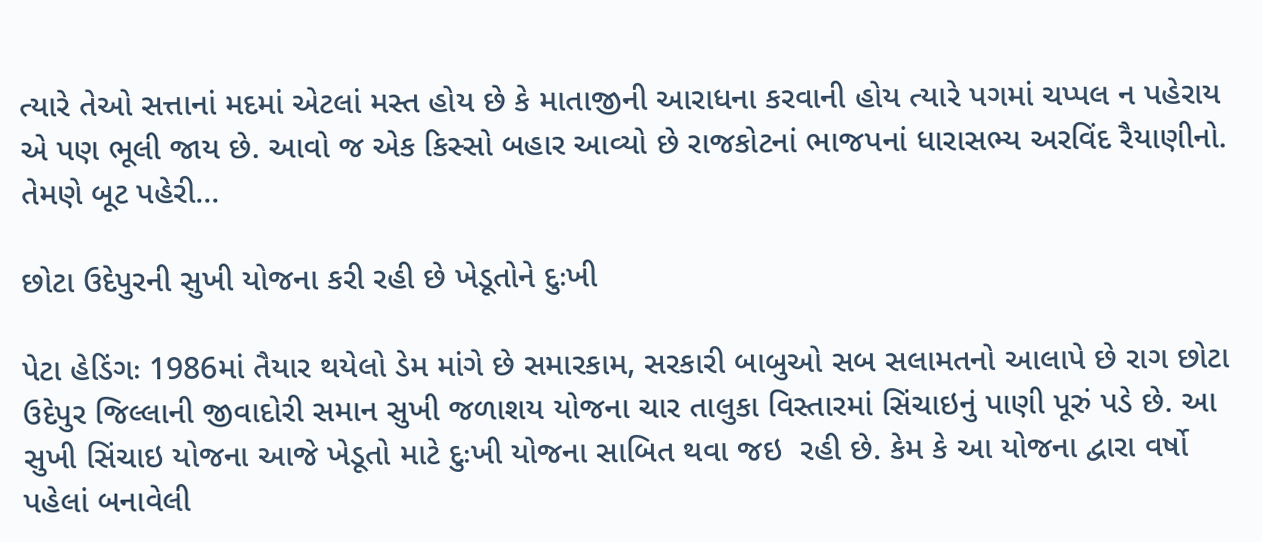ત્યારે તેઓ સત્તાનાં મદમાં એટલાં મસ્ત હોય છે કે માતાજીની આરાધના કરવાની હોય ત્યારે પગમાં ચપ્પલ ન પહેરાય એ પણ ભૂલી જાય છે. આવો જ એક કિસ્સો બહાર આવ્યો છે રાજકોટનાં ભાજપનાં ધારાસભ્ય અરવિંદ રૈયાણીનો. તેમણે બૂટ પહેરી...

છોટા ઉદેપુરની સુખી યોજના કરી રહી છે ખેડૂતોને દુઃખી

પેટા હેડિંગઃ 1986માં તૈયાર થયેલો ડેમ માંગે છે સમારકામ, સરકારી બાબુઓ સબ સલામતનો આલાપે છે રાગ છોટા ઉદેપુર જિલ્લાની જીવાદોરી સમાન સુખી જળાશય યોજના ચાર તાલુકા વિસ્તારમાં સિંચાઇનું પાણી પૂરું પડે છે. આ સુખી સિંચાઇ યોજના આજે ખેડૂતો માટે દુઃખી યોજના સાબિત થવા જઇ  રહી છે. કેમ કે આ યોજના દ્વારા વર્ષો પહેલાં બનાવેલી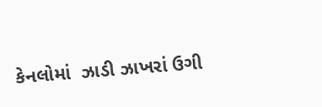કેનલોમાં  ઝાડી ઝાખરાં ઉગી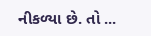નીકળ્યા છે. તો ...